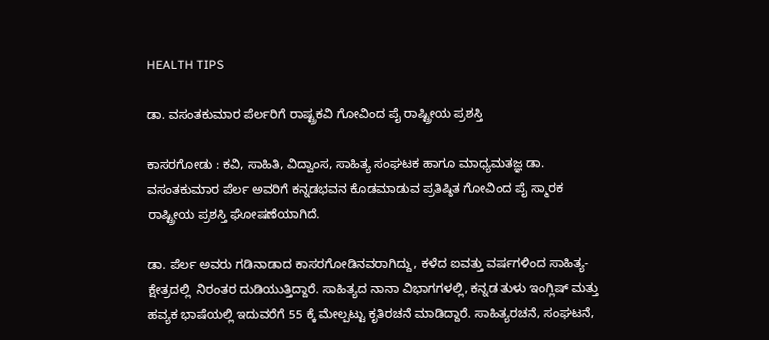HEALTH TIPS

ಡಾ. ವಸಂತಕುಮಾರ ಪೆರ್ಲರಿಗೆ ರಾಷ್ಟ್ರಕವಿ ಗೋವಿಂದ ಪೈ ರಾಷ್ಟ್ರೀಯ ಪ್ರಶಸ್ತಿ

ಕಾಸರಗೋಡು : ಕವಿ, ಸಾಹಿತಿ, ವಿದ್ವಾಂಸ, ಸಾಹಿತ್ಯ ಸಂಘಟಕ ಹಾಗೂ ಮಾಧ್ಯಮತಜ್ಞ ಡಾ. ವಸಂತಕುಮಾರ ಪೆರ್ಲ ಅವರಿಗೆ ಕನ್ನಡಭವನ ಕೊಡಮಾಡುವ ಪ್ರತಿಷ್ಠಿತ ಗೋವಿಂದ ಪೈ ಸ್ಮಾರಕ ರಾಷ್ಟ್ರೀಯ ಪ್ರಶಸ್ತಿ ಘೋಷಣೆಯಾಗಿದೆ.

ಡಾ. ಪೆರ್ಲ ಅವರು ಗಡಿನಾಡಾದ ಕಾಸರಗೋಡಿನವರಾಗಿದ್ದು, ಕಳೆದ ಐವತ್ತು ವರ್ಷಗಳಿಂದ ಸಾಹಿತ್ಯ- ಕ್ಷೇತ್ರದಲ್ಲಿ  ನಿರಂತರ ದುಡಿಯುತ್ತಿದ್ದಾರೆ. ಸಾಹಿತ್ಯದ ನಾನಾ ವಿಭಾಗಗಳಲ್ಲಿ, ಕನ್ನಡ ತುಳು ಇಂಗ್ಲಿಷ್ ಮತ್ತು ಹವ್ಯಕ ಭಾಷೆಯಲ್ಲಿ ಇದುವರೆಗೆ 55 ಕ್ಕೆ ಮೇಲ್ಪಟ್ಟು ಕೃತಿರಚನೆ ಮಾಡಿದ್ದಾರೆ. ಸಾಹಿತ್ಯರಚನೆ, ಸಂಘಟನೆ,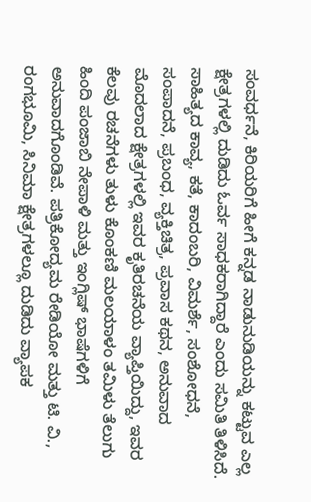ಸಂವರ್ಧನೆ, ಕಿರಿಯರಿಗೆ ಹೀಗೆ ಕನ್ನಡ ನಾಡುನುಡಿಯನ್ನು ಕಟ್ಟುವ ಎಲ್ಲ ಕ್ಷೇತ್ರಗಳಲ್ಲಿ ದುಡಿದು ಓರ್ವ ಸಾಧಕರಾಗಿದ್ದಾರೆ ಎಂದು ಸಮಿತಿ ತಿಳಿಸಿದೆ. ಸಾಹಿತ್ಯದ ಕಾವ್ಯ, ಕತೆ, ಕಾದಂಬರಿ, ವಿಮರ್ಶೆ, ಸಂಶೋಧನೆ, ಸಂಪಾದನೆ, ಪ್ರಬಂಧ, ವ್ಯಕ್ತಿಚಿತ್ರ, ಪ್ರವಾಸ ಕಥನ, ಅನುವಾದ ಮೊದಲಾದ ಕ್ಷೇತ್ರಗಳಲ್ಲಿ ಇವರ ಕೃತಿರಚನೆಯ ವ್ಯಾಪ್ತಿಯಿದ್ದು, ಇವರ ಕೆಲವು ರಚನೆಗಳು ತುಳು ಕೊಂಕಣಿ ಮಲಯಾಳಂ ತಮಿಳು ತೆಲುಗು ಹಿಂದಿ ಪಂಜಾಬಿ ನೇಪಾಳಿ ಮತ್ತು ಇಂಗ್ಲಿಷ್ ಭಾಷೆಗಳಿಗೆ ಅನುವಾದಗೊಂಡಿವೆ. ಪತ್ರಿಕೋದ್ಯಮ ರೇಡಿಯೋ ಮತ್ತು ಟಿ. ವಿ., ರಂಗಭೂಮಿ, ಸಿನಿಮಾ ಕ್ಷೇತ್ರಗಳಲ್ಲೂ ದುಡಿದು ವ್ಯಾಪಕ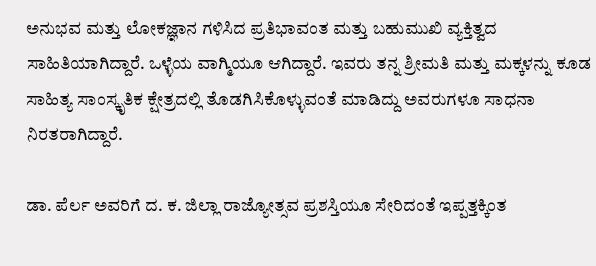ಅನುಭವ ಮತ್ತು ಲೋಕಜ್ಞಾನ ಗಳಿಸಿದ ಪ್ರತಿಭಾವಂತ ಮತ್ತು ಬಹುಮುಖಿ ವ್ಯಕ್ತಿತ್ವದ ಸಾಹಿತಿಯಾಗಿದ್ದಾರೆ. ಒಳ್ಳೆಯ ವಾಗ್ಮಿಯೂ ಆಗಿದ್ದಾರೆ. ಇವರು ತನ್ನ ಶ್ರೀಮತಿ ಮತ್ತು ಮಕ್ಕಳನ್ನು ಕೂಡ ಸಾಹಿತ್ಯ ಸಾಂಸ್ಕೃತಿಕ ಕ್ಷೇತ್ರದಲ್ಲಿ ತೊಡಗಿಸಿಕೊಳ್ಳುವಂತೆ ಮಾಡಿದ್ದು ಅವರುಗಳೂ ಸಾಧನಾ ನಿರತರಾಗಿದ್ದಾರೆ.

ಡಾ. ಪೆರ್ಲ ಅವರಿಗೆ ದ. ಕ. ಜಿಲ್ಲಾ ರಾಜ್ಯೋತ್ಸವ ಪ್ರಶಸ್ತಿಯೂ ಸೇರಿದಂತೆ ಇಪ್ಪತ್ತಕ್ಕಿಂತ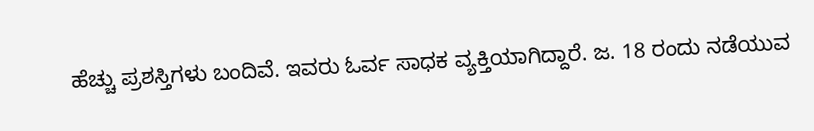ಹೆಚ್ಚು ಪ್ರಶಸ್ತಿಗಳು ಬಂದಿವೆ. ಇವರು ಓರ್ವ ಸಾಧಕ ವ್ಯಕ್ತಿಯಾಗಿದ್ದಾರೆ. ಜ. 18 ರಂದು ನಡೆಯುವ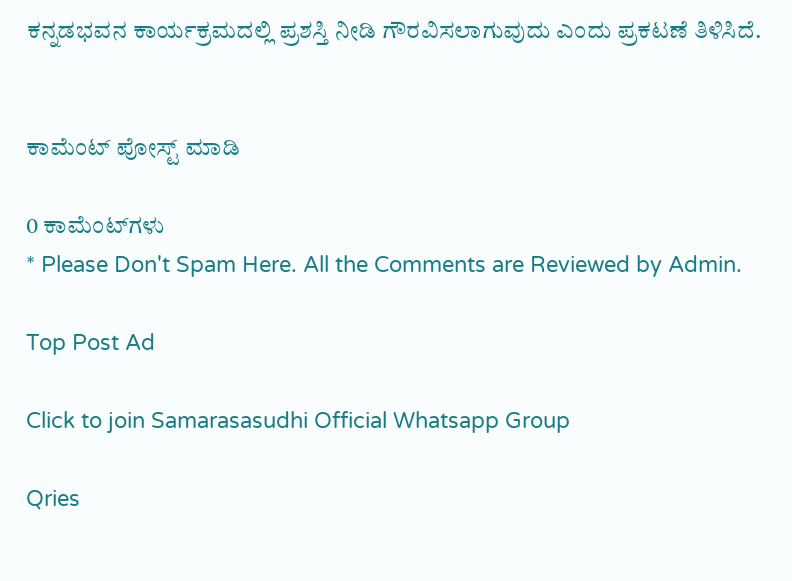ಕನ್ನಡಭವನ ಕಾರ್ಯಕ್ರಮದಲ್ಲಿ ಪ್ರಶಸ್ತಿ ನೀಡಿ ಗೌರವಿಸಲಾಗುವುದು ಎಂದು ಪ್ರಕಟಣೆ ತಿಳಿಸಿದೆ.


ಕಾಮೆಂಟ್‌‌ ಪೋಸ್ಟ್‌ ಮಾಡಿ

0 ಕಾಮೆಂಟ್‌ಗಳು
* Please Don't Spam Here. All the Comments are Reviewed by Admin.

Top Post Ad

Click to join Samarasasudhi Official Whatsapp Group

Qries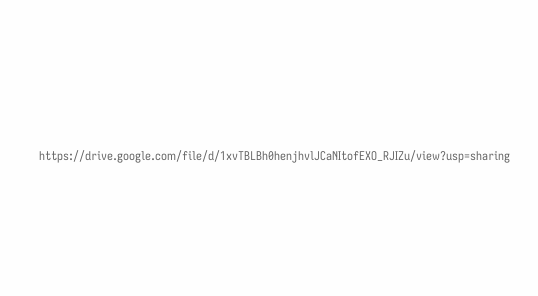https://drive.google.com/file/d/1xvTBLBh0henjhvlJCaNItofEXO_RJIZu/view?usp=sharing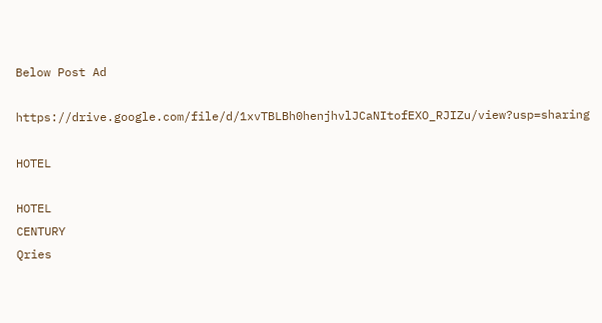Below Post Ad

https://drive.google.com/file/d/1xvTBLBh0henjhvlJCaNItofEXO_RJIZu/view?usp=sharing

HOTEL

HOTEL
CENTURY
Qries